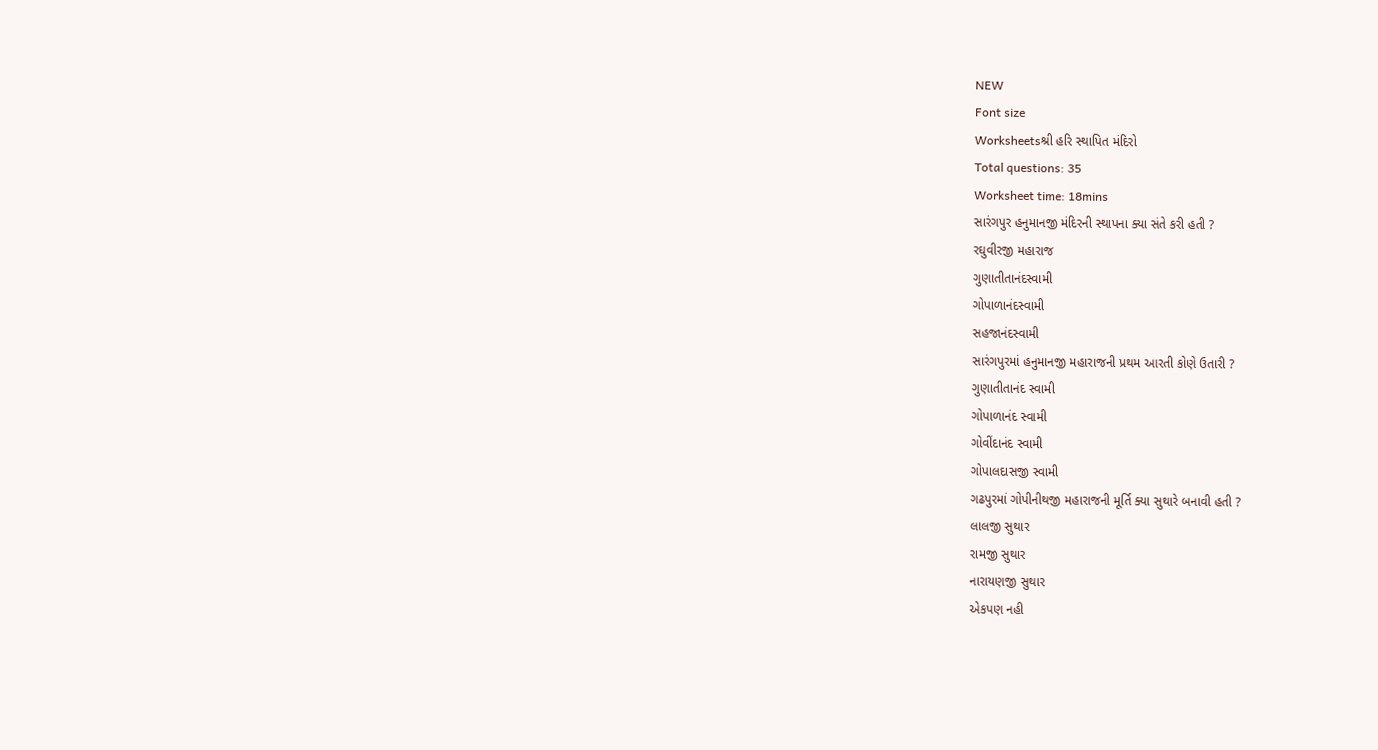NEW
Font size
Worksheetsશ્રી હરિ સ્થાપિત મંદિરો
Total questions: 35
Worksheet time: 18mins
સારંગપુર હનુમાનજી મંદિરની સ્થાપના ક્યા સંતે કરી હતી ?
રઘુવીરજી મહારાજ
ગુણાતીતાનંદસ્વામી
ગોપાળાનંદસ્વામી
સહજાનંદસ્વામી
સારંગપુરમાં હનુમાનજી મહારાજની પ્રથમ આરતી કોણે ઉતારી ?
ગુણાતીતાનંદ સ્વામી
ગોપાળાનંદ સ્વામી
ગોવીંદાનંદ સ્વામી
ગોપાલદાસજી સ્વામી
ગઢપુરમાં ગોપીનીથજી મહારાજની મૂર્તિ ક્યા સુથારે બનાવી હતી ?
લાલજી સુથાર
રામજી સુથાર
નારાયણજી સુથાર
એકપણ નહી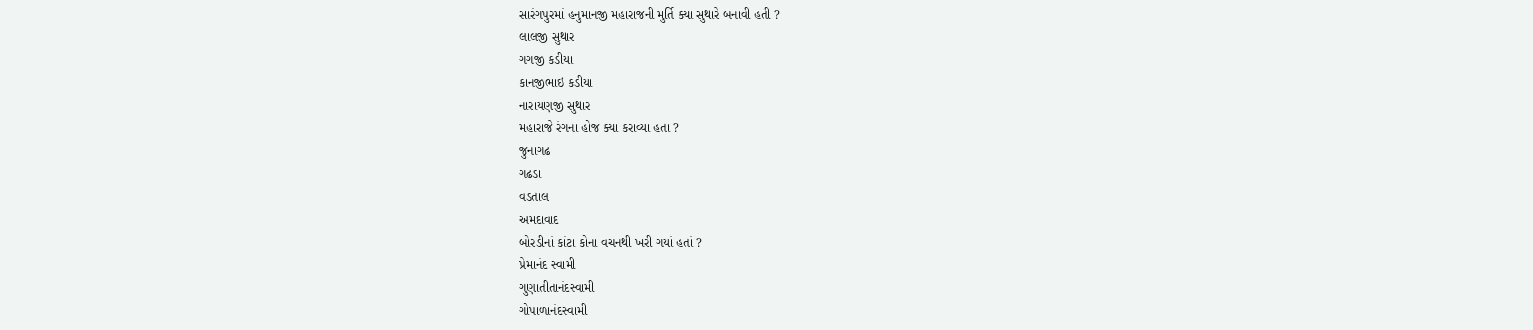સારંગપુરમાં હનુમાનજી મહારાજની મુર્તિ ક્યા સુથારે બનાવી હતી ?
લાલજી સુથાર
ગગજી કડીયા
કાનજીભાઇ કડીયા
નારાયણજી સુથાર
મહારાજે રંગના હોજ ક્યા કરાવ્યા હતા ?
જુનાગઢ
ગઢડા
વડતાલ
અમદાવાદ
બોરડીનાં કાંટા કોના વચનથી ખરી ગયાં હતાં ?
પ્રેમાનંદ સ્વામી
ગુણાતીતાનંદસ્વામી
ગોપાળાનંદસ્વામી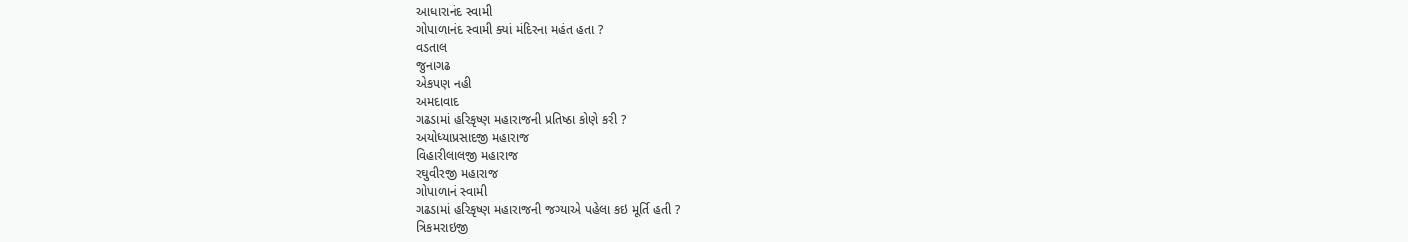આધારાનંદ સ્વામી
ગોપાળાનંદ સ્વામી ક્યાં મંદિરના મહંત હતા ?
વડતાલ
જુનાગઢ
એકપણ નહી
અમદાવાદ
ગઢડામાં હરિકૃષ્ણ મહારાજની પ્રતિષ્ઠા કોણે કરી ?
અયોધ્યાપ્રસાદજી મહારાજ
વિહારીલાલજી મહારાજ
રઘુવીરજી મહારાજ
ગોપાળાનં સ્વામી
ગઢડામાં હરિકૃષ્ણ મહારાજની જગ્યાએ પહેલા કઇ મૂર્તિ હતી ?
ત્રિકમરાઇજી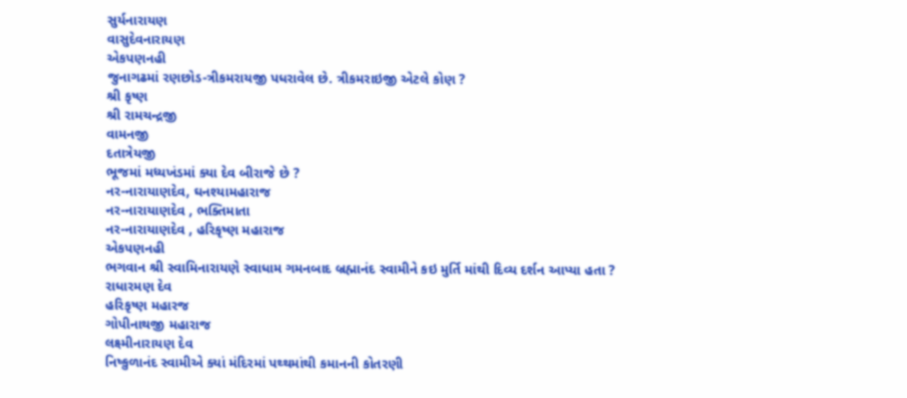સુર્યનારાયણ
વાસુદેવનારાયણ
એકપણનહી
જુનાગઢમાં રણછોડ-ત્રીકમરાયજી પધરાવેલ છે. ત્રીકમરાઇજી એટલે કોણ ?
શ્રી કૃષ્ણ
શ્રી રામચન્દ્રજી
વામનજી
દતાત્રેયજી
ભૂજમાં મધ્યખંડમાં ક્યા દેવ બીરાજે છે ?
નર-નારાયાણદેવ, ઘનશ્યામહારાજ
નર-નારાયાણદેવ , ભક્તિમાતા
નર-નારાયાણદેવ , હરિકૃષ્ણ મહારાજ
એકપણનહી
ભગવાન શ્રી સ્વામિનારાયણે સ્વાધામ ગમનબાદ બ્રહ્માનંદ સ્વામીને કઇ મુર્તિ માંથી દિવ્ય દર્શન આપ્યા હતા ?
રાધારમણ દેવ
હરિકૃષ્ણ મહારજ
ગોપીનાથજી મહારાજ
લક્ષ્મીનારાયણ દેવ
નિષ્કુળાનંદ સ્વામીએ ક્યાં મંદિરમાં પથ્થમાંથી કમાનની કોતરણી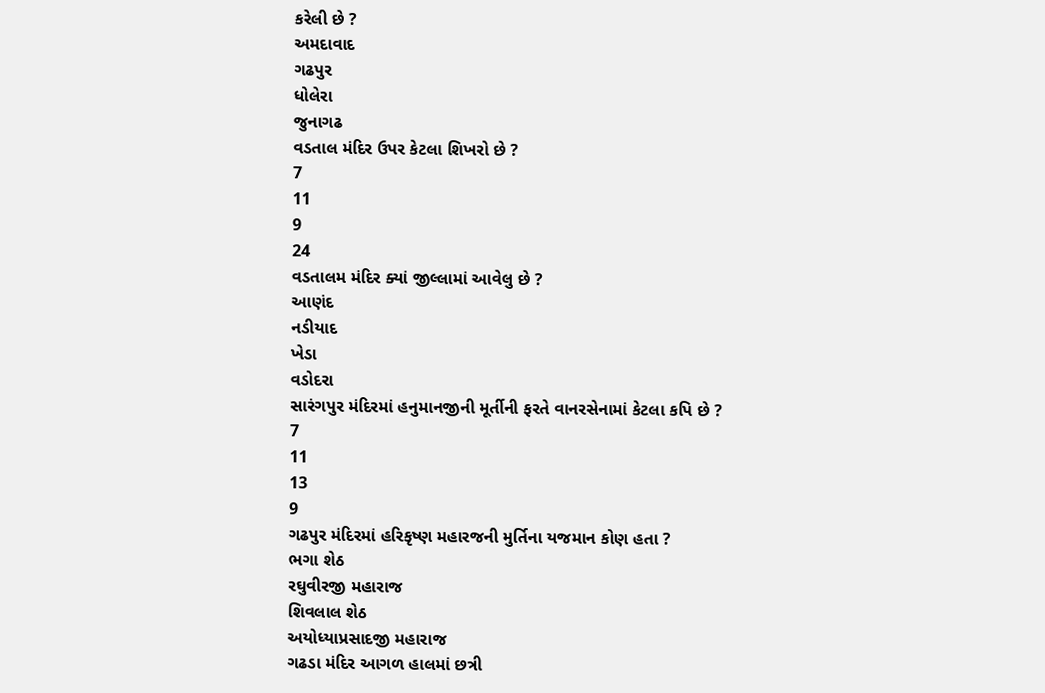કરેલી છે ?
અમદાવાદ
ગઢપુર
ધોલેરા
જુનાગઢ
વડતાલ મંદિર ઉપર કેટલા શિખરો છે ?
7
11
9
24
વડતાલમ મંદિર ક્યાં જીલ્લામાં આવેલુ છે ?
આણંદ
નડીયાદ
ખેડા
વડોદરા
સારંગપુર મંદિરમાં હનુમાનજીની મૂર્તીની ફરતે વાનરસેનામાં કેટલા કપિ છે ?
7
11
13
9
ગઢપુર મંદિરમાં હરિકૃષ્ણ મહારજની મુર્તિના યજમાન કોણ હતા ?
ભગા શેઠ
રઘુવીરજી મહારાજ
શિવલાલ શેઠ
અયોધ્યાપ્રસાદજી મહારાજ
ગઢડા મંદિર આગળ હાલમાં છત્રી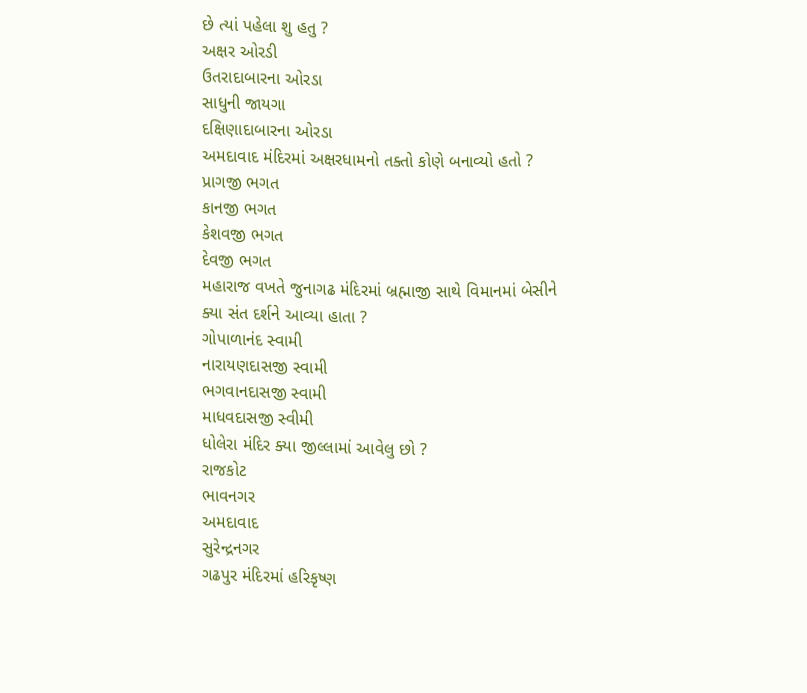છે ત્યાં પહેલા શુ હતુ ?
અક્ષર ઓરડી
ઉતરાદાબારના ઓરડા
સાધુની જાયગા
દક્ષિણાદાબારના ઓરડા
અમદાવાદ મંદિરમાં અક્ષરધામનો તક્તો કોણે બનાવ્યો હતો ?
પ્રાગજી ભગત
કાનજી ભગત
કેશવજી ભગત
દેવજી ભગત
મહારાજ વખતે જુનાગઢ મંદિરમાં બ્રહ્માજી સાથે વિમાનમાં બેસીને ક્યા સંત દર્શને આવ્યા હાતા ?
ગોપાળાનંદ સ્વામી
નારાયણદાસજી સ્વામી
ભગવાનદાસજી સ્વામી
માધવદાસજી સ્વીમી
ધોલેરા મંદિર ક્યા જીલ્લામાં આવેલુ છો ?
રાજકોટ
ભાવનગર
અમદાવાદ
સુરેન્દ્રનગર
ગઢપુર મંદિરમાં હરિકૃષ્ણ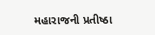મહારાજની પ્રતીષ્ઠા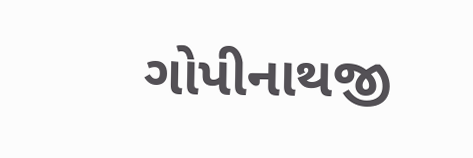ગોપીનાથજી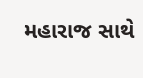મહારાજ સાથે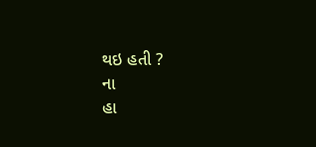થઇ હતી ?
ના
હા